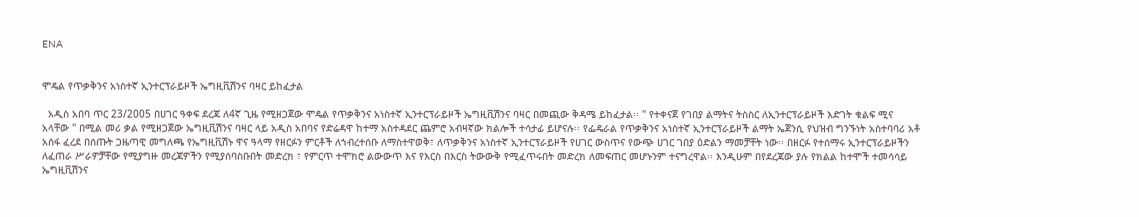ENA


ሞዴል የጥቃቅንና አነስተኛ ኢንተርፕራይዞች ኤግዚቪሽንና ባዛር ይከፈታል

  አዲስ አበባ ጥር 23/2005 በሀገር ዓቀፍ ደረጃ ለ4ኛ ጊዜ የሚዘጋጀው ሞዴል የጥቃቅንና አነስተኛ ኢንተርፕራይዞች ኤግዚቪሽንና ባዛር በመጪው ቅዳሜ ይከፈታል፡፡ '' የተቀናጀ የገበያ ልማትና ትስስር ለኢንተርፕራይዞች እድገት ቁልፍ ሚና አላቸው '' በሚል መሪ ቃል የሚዘጋጀው ኤግዚቪሽንና ባዛር ላይ አዲስ አበባና የድሬዳዋ ከተማ አስተዳደር ጨምሮ አብዛኛው ክልሎች ተሳታፊ ይሆናሉ፡፡ የፌዴራል የጥቃቅንና አነስተኛ ኢንተርፕራይዞች ልማት ኤጀንሲ የህዝብ ግንኙነት አስተባባሪ አቶ አሰፋ ፈረደ በሰጡት ጋዜጣዊ መግለጫ የኤግዚቪሽኑ ዋና ዓላማ የዘርፉን ምርቶች ለኀብረተሰቡ ለማስተዋወቅ፣ ለጥቃቅንና አነስተኛ ኢንተርፕራይዞች የሀገር ውስጥና የውጭ ሀገር ገበያ ዕድልን ማመቻቸት ነው፡፡ በዘርፉ የተሰማሩ ኢንተርፕራይዞችን ለፈጠራ ሥራዎቻቸው የሚያግዙ መረጃዎችን የሚያሰባስቡበት መድረክ ፣ የምርጥ ተሞክሮ ልውውጥ እና የእርስ በእርስ ትውውቅ የሚፈጥሩበት መድረክ ለመፍጠር መሆኑንም ተናግረዋል፡፡ እንዲሁም በየደረጃው ያሉ የክልል ከተሞች ተመሳሳይ ኤግዚቪሽንና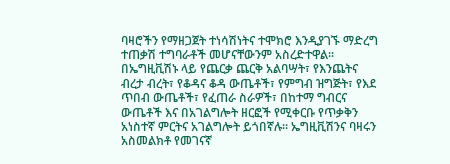ባዛሮችን የማዘጋጀት ተነሳሽነትና ተሞክሮ እንዲያገኙ ማድረግ ተጠቃሽ ተግባራቶች መሆናቸውንም አስረድተዋል፡፡ በኤግዚቪሽኑ ላይ የጨርቃ ጨርቅ አልባሣት፣ የእንጨትና ብረታ ብረት፣ የቆዳና ቆዳ ውጤቶች፣ የምግብ ዝግጅት፣ የእደ ጥበብ ውጤቶች፣ የፈጠራ ስራዎች፣ በከተማ ግብርና ውጤቶች እና በአገልግሎት ዘርፎች የሚቀርቡ የጥቃቅን አነስተኛ ምርትና አገልግሎት ይጎበኛሉ፡፡ ኤግዚቪሽንና ባዛሩን አስመልክቶ የመገናኛ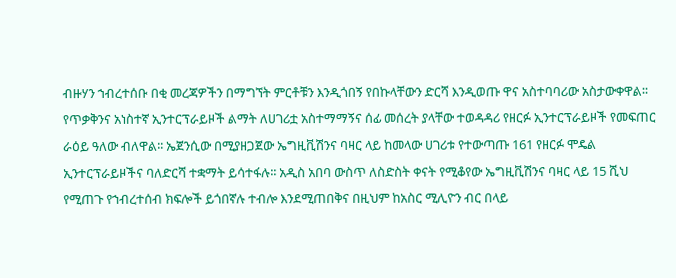ብዙሃን ኀብረተሰቡ በቂ መረጃዎችን በማግኘት ምርቶቹን እንዲጎበኝ የበኩላቸውን ድርሻ እንዲወጡ ዋና አስተባባሪው አስታውቀዋል፡፡ የጥቃቅንና አነስተኛ ኢንተርፕራይዞች ልማት ለሀገሪቷ አስተማማኝና ሰፊ መሰረት ያላቸው ተወዳዳሪ የዘርፉ ኢንተርፕራይዞች የመፍጠር ራዕይ ዓለው ብለዋል፡፡ ኤጀንሲው በሚያዘጋጀው ኤግዚቪሽንና ባዛር ላይ ከመላው ሀገሪቱ የተውጣጡ 161 የዘርፉ ሞዴል ኢንተርፕራይዞችና ባለድርሻ ተቋማት ይሳተፋሉ፡፡ አዲስ አበባ ውስጥ ለስድስት ቀናት የሚቆየው ኤግዚቪሽንና ባዛር ላይ 15 ሺህ የሚጠጉ የኀብረተሰብ ክፍሎች ይጎበኛሉ ተብሎ እንደሚጠበቅና በዚህም ከአስር ሚሊዮን ብር በላይ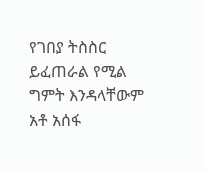የገበያ ትስስር ይፈጠራል የሚል ግምት እንዳላቸውም አቶ አሰፋ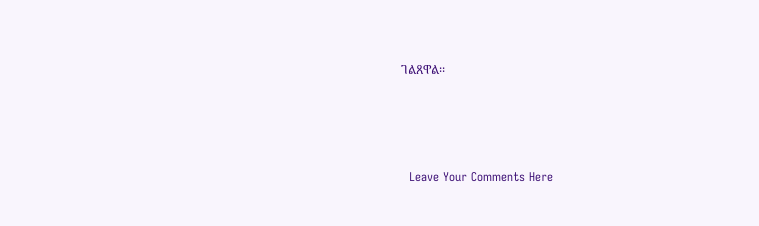ገልጸዋል፡፡




  Leave Your Comments Here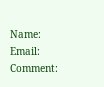Name:
Email:
Comment: